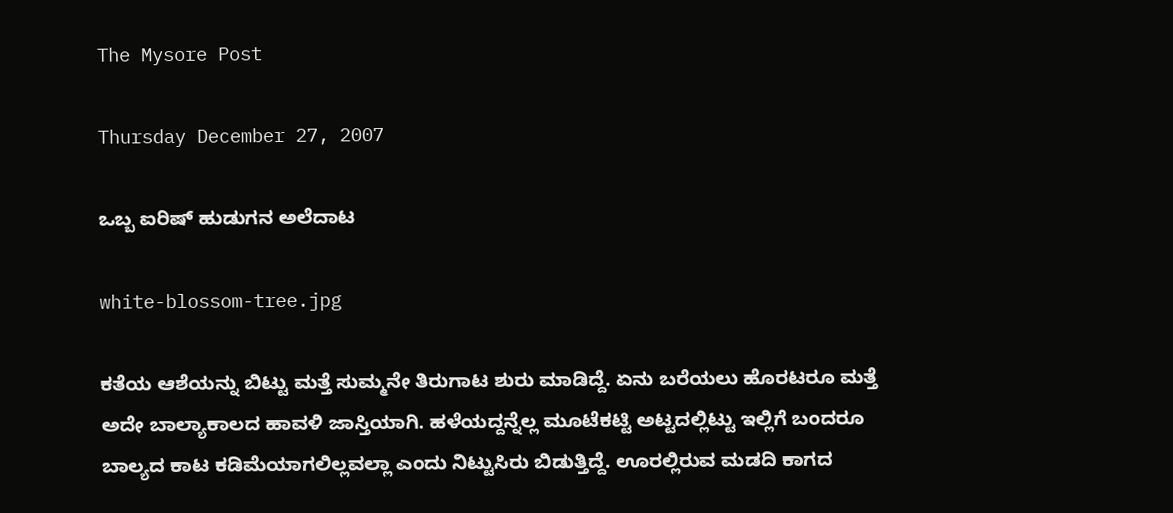The Mysore Post

Thursday December 27, 2007

ಒಬ್ಬ ಐರಿಷ್ ಹುಡುಗನ ಅಲೆದಾಟ

white-blossom-tree.jpg

ಕತೆಯ ಆಶೆಯನ್ನು ಬಿಟ್ಟು ಮತ್ತೆ ಸುಮ್ಮನೇ ತಿರುಗಾಟ ಶುರು ಮಾಡಿದ್ದೆ. ಏನು ಬರೆಯಲು ಹೊರಟರೂ ಮತ್ತೆ ಅದೇ ಬಾಲ್ಯಾಕಾಲದ ಹಾವಳಿ ಜಾಸ್ತಿಯಾಗಿ. ಹಳೆಯದ್ದನ್ನೆಲ್ಲ ಮೂಟೆಕಟ್ಟಿ ಅಟ್ಟದಲ್ಲಿಟ್ಟು ಇಲ್ಲಿಗೆ ಬಂದರೂ ಬಾಲ್ಯದ ಕಾಟ ಕಡಿಮೆಯಾಗಲಿಲ್ಲವಲ್ಲಾ ಎಂದು ನಿಟ್ಟುಸಿರು ಬಿಡುತ್ತಿದ್ದೆ. ಊರಲ್ಲಿರುವ ಮಡದಿ ಕಾಗದ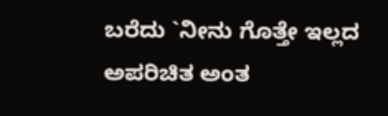ಬರೆದು `ನೀನು ಗೊತ್ತೇ ಇಲ್ಲದ ಅಪರಿಚಿತ ಅಂತ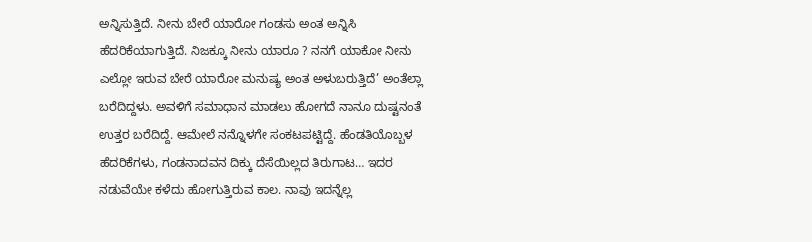ಅನ್ನಿಸುತ್ತಿದೆ. ನೀನು ಬೇರೆ ಯಾರೋ ಗಂಡಸು ಅಂತ ಅನ್ನಿಸಿ ಹೆದರಿಕೆಯಾಗುತ್ತಿದೆ. ನಿಜಕ್ಕೂ ನೀನು ಯಾರೂ ? ನನಗೆ ಯಾಕೋ ನೀನು ಎಲ್ಲೋ ಇರುವ ಬೇರೆ ಯಾರೋ ಮನುಷ್ಯ ಅಂತ ಅಳುಬರುತ್ತಿದೆ’ ಅಂತೆಲ್ಲಾ ಬರೆದಿದ್ದಳು. ಅವಳಿಗೆ ಸಮಾಧಾನ ಮಾಡಲು ಹೋಗದೆ ನಾನೂ ದುಷ್ಟನಂತೆ ಉತ್ತರ ಬರೆದಿದ್ದೆ. ಆಮೇಲೆ ನನ್ನೊಳಗೇ ಸಂಕಟಪಟ್ಟಿದ್ದೆ. ಹೆಂಡತಿಯೊಬ್ಬಳ ಹೆದರಿಕೆಗಳು, ಗಂಡನಾದವನ ದಿಕ್ಕು ದೆಸೆಯಿಲ್ಲದ ತಿರುಗಾಟ… ಇದರ ನಡುವೆಯೇ ಕಳೆದು ಹೋಗುತ್ತಿರುವ ಕಾಲ. ನಾವು ಇದನ್ನೆಲ್ಲ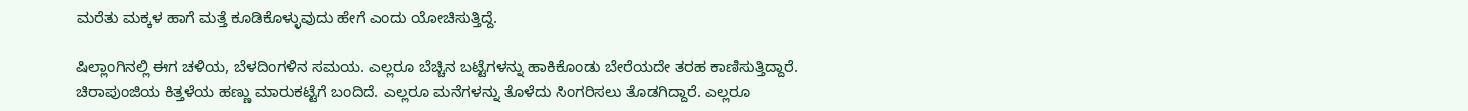ಮರೆತು ಮಕ್ಕಳ ಹಾಗೆ ಮತ್ತೆ ಕೂಡಿಕೊಳ್ಳುವುದು ಹೇಗೆ ಎಂದು ಯೋಚಿಸುತ್ತಿದ್ದೆ.

ಷಿಲ್ಲಾಂಗಿನಲ್ಲಿ ಈಗ ಚಳಿಯ, ಬೆಳದಿಂಗಳಿನ ಸಮಯ. ಎಲ್ಲರೂ ಬೆಚ್ಚಿನ ಬಟ್ಟೆಗಳನ್ನು ಹಾಕಿಕೊಂಡು ಬೇರೆಯದೇ ತರಹ ಕಾಣಿಸುತ್ತಿದ್ದಾರೆ. ಚಿರಾಪುಂಜಿಯ ಕಿತ್ತಳೆಯ ಹಣ್ಣು ಮಾರುಕಟ್ಟೆಗೆ ಬಂದಿದೆ. ಎಲ್ಲರೂ ಮನೆಗಳನ್ನು ತೊಳೆದು ಸಿಂಗರಿಸಲು ತೊಡಗಿದ್ದಾರೆ. ಎಲ್ಲರೂ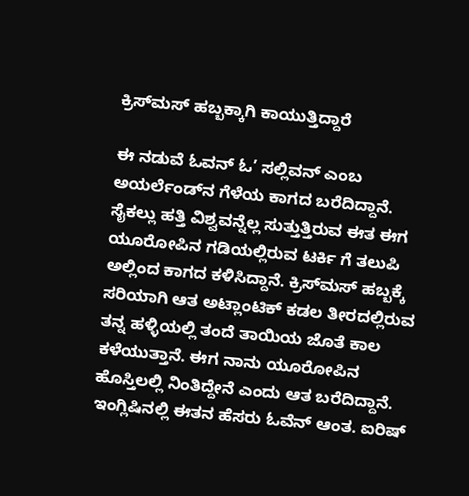ಕ್ರಿಸ್‌ಮಸ್ ಹಬ್ಬಕ್ಕಾಗಿ ಕಾಯುತ್ತಿದ್ದಾರೆ

ಈ ನಡುವೆ ಓವನ್ ಓ’ ಸಲ್ಲಿವನ್ ಎಂಬ ಅಯರ್ಲೆಂಡ್‌ನ ಗೆಳೆಯ ಕಾಗದ ಬರೆದಿದ್ದಾನೆ. ಸೈಕಲ್ಲು ಹತ್ತಿ ವಿಶ್ವವನ್ನೆಲ್ಲ ಸುತ್ತುತ್ತಿರುವ ಈತ ಈಗ ಯೂರೋಪಿನ ಗಡಿಯಲ್ಲಿರುವ ಟರ್ಕಿ ಗೆ ತಲುಪಿ ಅಲ್ಲಿಂದ ಕಾಗದ ಕಳಿಸಿದ್ದಾನೆ. ಕ್ರಿಸ್‌ಮಸ್ ಹಬ್ಬಕ್ಕೆ ಸರಿಯಾಗಿ ಆತ ಅಟ್ಲಾಂಟಿಕ್ ಕಡಲ ತೀರದಲ್ಲಿರುವ ತನ್ನ ಹಳ್ಳಿಯಲ್ಲಿ ತಂದೆ ತಾಯಿಯ ಜೊತೆ ಕಾಲ ಕಳೆಯುತ್ತಾನೆ. ಈಗ ನಾನು ಯೂರೋಪಿನ ಹೊಸ್ತಿಲಲ್ಲಿ ನಿಂತಿದ್ದೇನೆ ಎಂದು ಆತ ಬರೆದಿದ್ದಾನೆ. ಇಂಗ್ಲಿಷಿನಲ್ಲಿ ಈತನ ಹೆಸರು ಓವೆನ್ ಆಂತ. ಐರಿಷ್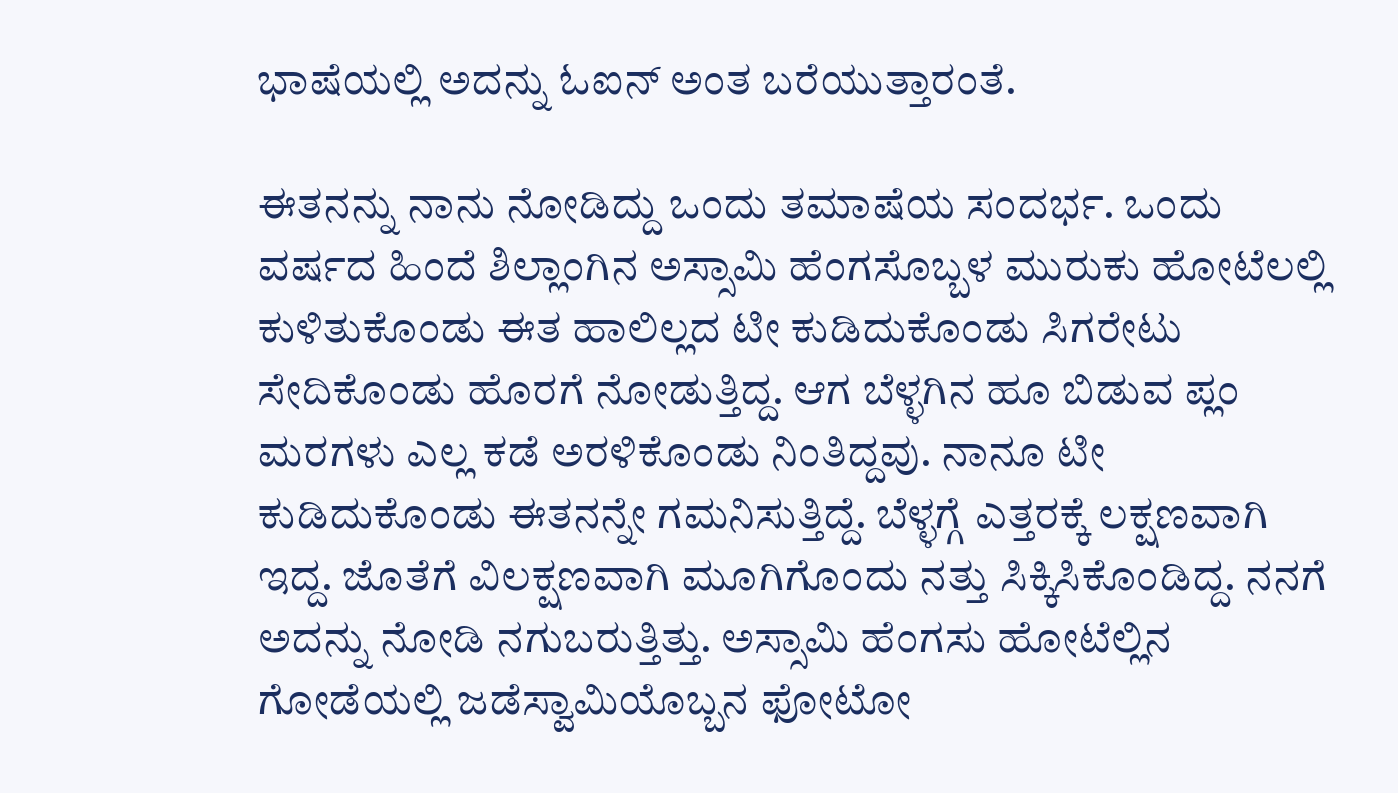ಭಾಷೆಯಲ್ಲಿ ಅದನ್ನು ಓಐನ್ ಅಂತ ಬರೆಯುತ್ತಾರಂತೆ.

ಈತನನ್ನು ನಾನು ನೋಡಿದ್ದು ಒಂದು ತಮಾಷೆಯ ಸಂದರ್ಭ. ಒಂದು ವರ್ಷದ ಹಿಂದೆ ಶಿಲ್ಲಾಂಗಿನ ಅಸ್ಸಾಮಿ ಹೆಂಗಸೊಬ್ಬಳ ಮುರುಕು ಹೋಟೆಲಲ್ಲಿ ಕುಳಿತುಕೊಂಡು ಈತ ಹಾಲಿಲ್ಲದ ಟೀ ಕುಡಿದುಕೊಂಡು ಸಿಗರೇಟು ಸೇದಿಕೊಂಡು ಹೊರಗೆ ನೋಡುತ್ತಿದ್ದ. ಆಗ ಬೆಳ್ಳಗಿನ ಹೂ ಬಿಡುವ ಪ್ಲಂ ಮರಗಳು ಎಲ್ಲ ಕಡೆ ಅರಳಿಕೊಂಡು ನಿಂತಿದ್ದವು. ನಾನೂ ಟೀ ಕುಡಿದುಕೊಂಡು ಈತನನ್ನೇ ಗಮನಿಸುತ್ತಿದ್ದೆ. ಬೆಳ್ಳಗ್ಗೆ ಎತ್ತರಕ್ಕೆ ಲಕ್ಷಣವಾಗಿ ಇದ್ದ. ಜೊತೆಗೆ ವಿಲಕ್ಷಣವಾಗಿ ಮೂಗಿಗೊಂದು ನತ್ತು ಸಿಕ್ಕಿಸಿಕೊಂಡಿದ್ದ. ನನಗೆ ಅದನ್ನು ನೋಡಿ ನಗುಬರುತ್ತಿತ್ತು. ಅಸ್ಸಾಮಿ ಹೆಂಗಸು ಹೋಟೆಲ್ಲಿನ ಗೋಡೆಯಲ್ಲಿ ಜಡೆಸ್ವಾಮಿಯೊಬ್ಬನ ಫೋಟೋ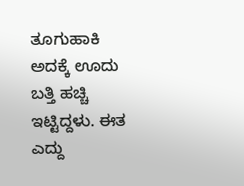ತೂಗುಹಾಕಿ ಅದಕ್ಕೆ ಊದು ಬತ್ತಿ ಹಚ್ಚಿ ಇಟ್ಟಿದ್ದಳು. ಈತ ಎದ್ದು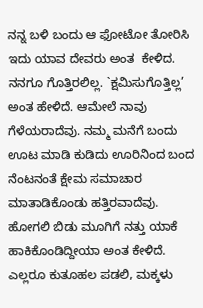ನನ್ನ ಬಳಿ ಬಂದು ಆ ಫೋಟೋ ತೋರಿಸಿ ಇದು ಯಾವ ದೇವರು ಅಂತ  ಕೇಳಿದ. ನನಗೂ ಗೊತ್ತಿರಲಿಲ್ಲ. `ಕ್ಷಮಿಸುಗೊತ್ತಿಲ್ಲ’ ಅಂತ ಹೇಳಿದೆ. ಆಮೇಲೆ ನಾವು ಗೆಳೆಯರಾದೆವು. ನಮ್ಮ ಮನೆಗೆ ಬಂದು ಊಟ ಮಾಡಿ ಕುಡಿದು ಊರಿನಿಂದ ಬಂದ ನೆಂಟನಂತೆ ಕ್ಷೇಮ ಸಮಾಚಾರ ಮಾತಾಡಿಕೊಂಡು ಹತ್ತಿರವಾದೆವು. ಹೋಗಲಿ ಬಿಡು ಮೂಗಿಗೆ ನತ್ತು ಯಾಕೆ ಹಾಕಿಕೊಂಡಿದ್ದೀಯಾ ಅಂತ ಕೇಳಿದೆ. ಎಲ್ಲರೂ ಕುತೂಹಲ ಪಡಲಿ, ಮಕ್ಕಳು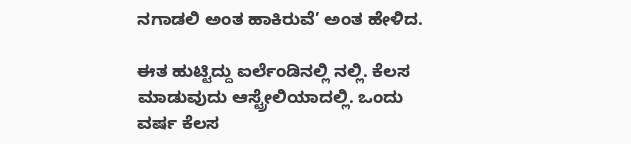ನಗಾಡಲಿ ಅಂತ ಹಾಕಿರುವೆ’ ಅಂತ ಹೇಳಿದ.

ಈತ ಹುಟ್ಟಿದ್ದು ಐರ್ಲೆಂಡಿನಲ್ಲಿ ನಲ್ಲಿ. ಕೆಲಸ ಮಾಡುವುದು ಆಸ್ಟ್ರೇಲಿಯಾದಲ್ಲಿ. ಒಂದು ವರ್ಷ ಕೆಲಸ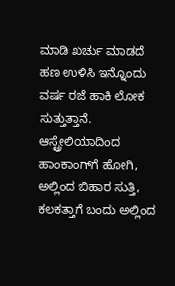ಮಾಡಿ ಖರ್ಚು ಮಾಡದೆ ಹಣ ಉಳಿಸಿ ಇನ್ನೊಂದು ವರ್ಷ ರಜೆ ಹಾಕಿ ಲೋಕ ಸುತ್ತುತ್ತಾನೆ. ಆಸ್ಟ್ರೇಲಿಯಾದಿಂದ ಹಾಂಕಾಂಗ್‌ಗೆ ಹೋಗಿ, ಅಲ್ಲಿಂದ ಬಿಹಾರ ಸುತ್ತಿ, ಕಲಕತ್ತಾಗೆ ಬಂದು ಅಲ್ಲಿಂದ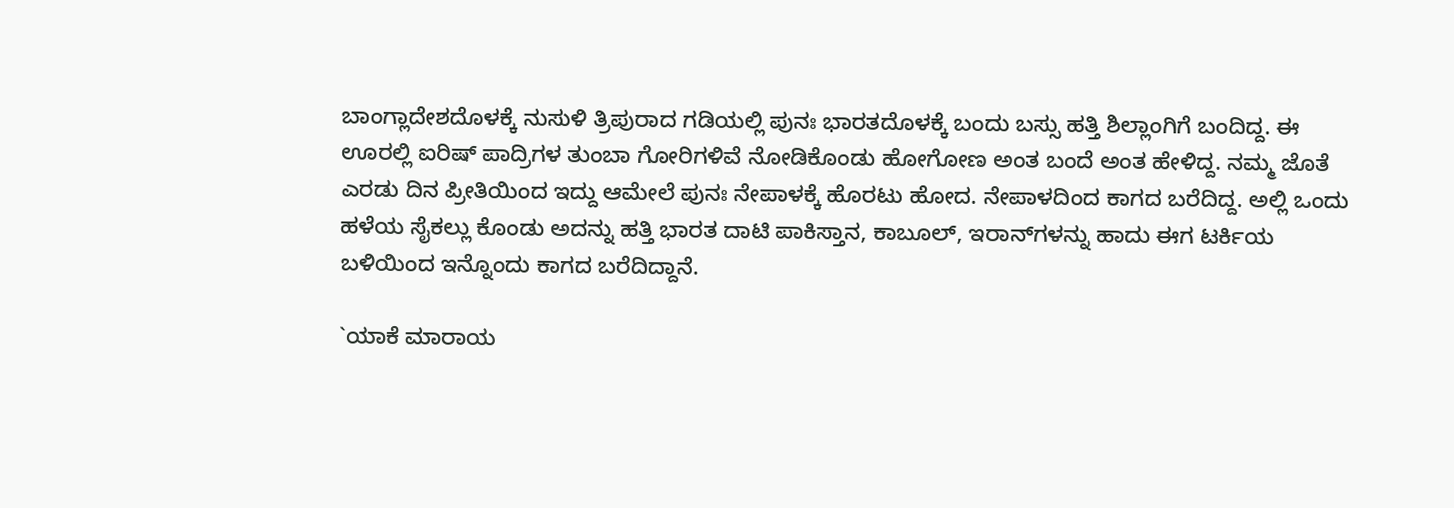ಬಾಂಗ್ಲಾದೇಶದೊಳಕ್ಕೆ ನುಸುಳಿ ತ್ರಿಪುರಾದ ಗಡಿಯಲ್ಲಿ ಪುನಃ ಭಾರತದೊಳಕ್ಕೆ ಬಂದು ಬಸ್ಸು ಹತ್ತಿ ಶಿಲ್ಲಾಂಗಿಗೆ ಬಂದಿದ್ದ. ಈ ಊರಲ್ಲಿ ಐರಿಷ್ ಪಾದ್ರಿಗಳ ತುಂಬಾ ಗೋರಿಗಳಿವೆ ನೋಡಿಕೊಂಡು ಹೋಗೋಣ ಅಂತ ಬಂದೆ ಅಂತ ಹೇಳಿದ್ದ. ನಮ್ಮ ಜೊತೆ ಎರಡು ದಿನ ಪ್ರೀತಿಯಿಂದ ಇದ್ದು ಆಮೇಲೆ ಪುನಃ ನೇಪಾಳಕ್ಕೆ ಹೊರಟು ಹೋದ. ನೇಪಾಳದಿಂದ ಕಾಗದ ಬರೆದಿದ್ದ. ಅಲ್ಲಿ ಒಂದು ಹಳೆಯ ಸೈಕಲ್ಲು ಕೊಂಡು ಅದನ್ನು ಹತ್ತಿ ಭಾರತ ದಾಟಿ ಪಾಕಿಸ್ತಾನ, ಕಾಬೂಲ್, ಇರಾನ್‌ಗಳನ್ನು ಹಾದು ಈಗ ಟರ್ಕಿಯ ಬಳಿಯಿಂದ ಇನ್ನೊಂದು ಕಾಗದ ಬರೆದಿದ್ದಾನೆ.

`ಯಾಕೆ ಮಾರಾಯ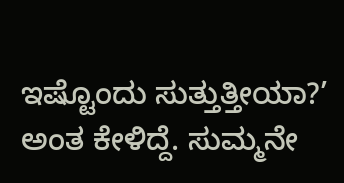ಇಷ್ಟೊಂದು ಸುತ್ತುತ್ತೀಯಾ?’ ಅಂತ ಕೇಳಿದ್ದೆ. ಸುಮ್ಮನೇ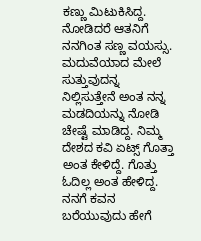ಕಣ್ಣು ಮಿಟುಕಿಸಿದ್ದ. ನೋಡಿದರೆ ಆತನಿಗೆ ನನಗಿಂತ ಸಣ್ಣ ವಯಸ್ಸು. ಮದುವೆಯಾದ ಮೇಲೆ ಸುತ್ತುವುದನ್ನ ನಿಲ್ಲಿಸುತ್ತೇನೆ ಅಂತ ನನ್ನ ಮಡದಿಯನ್ನು ನೋಡಿ ಚೇಷ್ಟೆ ಮಾಡಿದ್ದ. ನಿಮ್ಮ ದೇಶದ ಕವಿ ಏಟ್ಸ್ ಗೊತ್ತಾ ಅಂತ ಕೇಳಿದ್ದೆ. ಗೊತ್ತು ಓದಿಲ್ಲ ಅಂತ ಹೇಳಿದ್ದ. ನನಗೆ ಕವನ ಬರೆಯುವುದು ಹೇಗೆ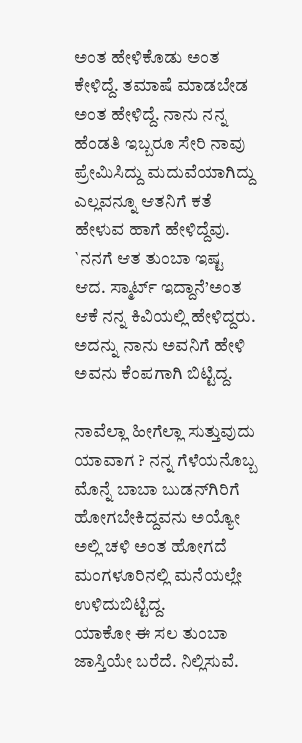ಅಂತ ಹೇಳಿಕೊಡು ಅಂತ ಕೇಳಿದ್ದೆ. ತಮಾಷೆ ಮಾಡಬೇಡ ಅಂತ ಹೇಳಿದ್ದೆ. ನಾನು ನನ್ನ ಹೆಂಡತಿ ಇಬ್ಬರೂ ಸೇರಿ ನಾವು ಪ್ರೇಮಿಸಿದ್ದು ಮದುವೆಯಾಗಿದ್ದು ಎಲ್ಲವನ್ನೂ ಆತನಿಗೆ ಕತೆ ಹೇಳುವ ಹಾಗೆ ಹೇಳಿದ್ದೆವು. `ನನಗೆ ಆತ ತುಂಬಾ ಇಷ್ಟ ಆದ. ಸ್ಮಾರ್ಟ್ ಇದ್ದಾನೆ’ಅಂತ ಆಕೆ ನನ್ನ ಕಿವಿಯಲ್ಲಿ ಹೇಳಿದ್ದರು. ಅದನ್ನು ನಾನು ಅವನಿಗೆ ಹೇಳಿ ಅವನು ಕೆಂಪಗಾಗಿ ಬಿಟ್ಟಿದ್ದ.

ನಾವೆಲ್ಲಾ ಹೀಗೆಲ್ಲಾ ಸುತ್ತುವುದು ಯಾವಾಗ ? ನನ್ನ ಗೆಳೆಯನೊಬ್ಬ ಮೊನ್ನೆ ಬಾಬಾ ಬುಡನ್‌ಗಿರಿಗೆ ಹೋಗಬೇಕಿದ್ದವನು ಅಯ್ಯೋ ಅಲ್ಲಿ ಚಳಿ ಅಂತ ಹೋಗದೆ ಮಂಗಳೂರಿನಲ್ಲಿ ಮನೆಯಲ್ಲೇ ಉಳಿದುಬಿಟ್ಟಿದ್ದ.
ಯಾಕೋ ಈ ಸಲ ತುಂಬಾ ಜಾಸ್ತಿಯೇ ಬರೆದೆ. ನಿಲ್ಲಿಸುವೆ.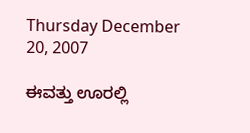Thursday December 20, 2007

ಈವತ್ತು ಊರಲ್ಲಿ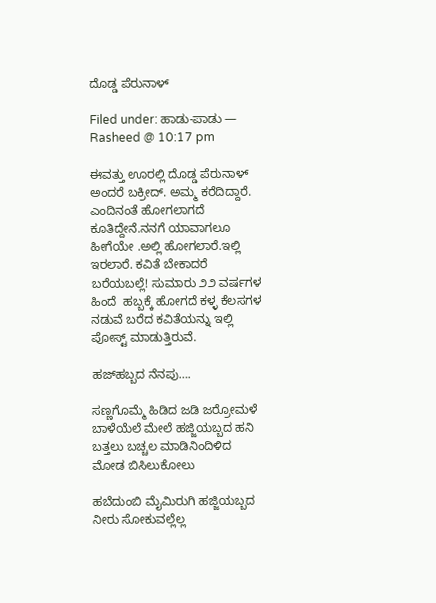ದೊಡ್ಡ ಪೆರುನಾಳ್

Filed under: ಹಾಡು-ಪಾಡು — Rasheed @ 10:17 pm

ಈವತ್ತು ಊರಲ್ಲಿ ದೊಡ್ಡ ಪೆರುನಾಳ್ ಅಂದರೆ ಬಕ್ರೀದ್. ಅಮ್ಮ ಕರೆದಿದ್ದಾರೆ. ಎಂದಿನಂತೆ ಹೋಗಲಾಗದೆ ಕೂತಿದ್ದೇನೆ.ನನಗೆ ಯಾವಾಗಲೂ ಹೀಗೆಯೇ .ಅಲ್ಲಿ ಹೋಗಲಾರೆ.ಇಲ್ಲಿ ಇರಲಾರೆ. ಕವಿತೆ ಬೇಕಾದರೆ ಬರೆಯಬಲ್ಲೆ! ಸುಮಾರು ೨೨ ವರ್ಷಗಳ ಹಿಂದೆ  ಹಬ್ಬಕ್ಕೆ ಹೋಗದೆ ಕಳ್ಳ ಕೆಲಸಗಳ ನಡುವೆ ಬರೆದ ಕವಿತೆಯನ್ನು ಇಲ್ಲಿ ಪೋಸ್ಟ್ ಮಾಡುತ್ತಿರುವೆ.

ಹಜ್‌ಹಬ್ಬದ ನೆನಪು….

ಸಣ್ಣಗೊಮ್ಮೆ ಹಿಡಿದ ಜಡಿ ಜರ್ರೋಮಳೆ
ಬಾಳೆಯೆಲೆ ಮೇಲೆ ಹಜ್ಜಿಯಬ್ಬದ ಹನಿ
ಬತ್ತಲು ಬಚ್ಚಲ ಮಾಡಿನಿಂದಿಳಿದ ಮೋಡ ಬಿಸಿಲುಕೋಲು

ಹಬೆದುಂಬಿ ಮೈಮಿರುಗಿ ಹಜ್ಜಿಯಬ್ಬದ
ನೀರು ಸೋಕುವಲ್ಲೆಲ್ಲ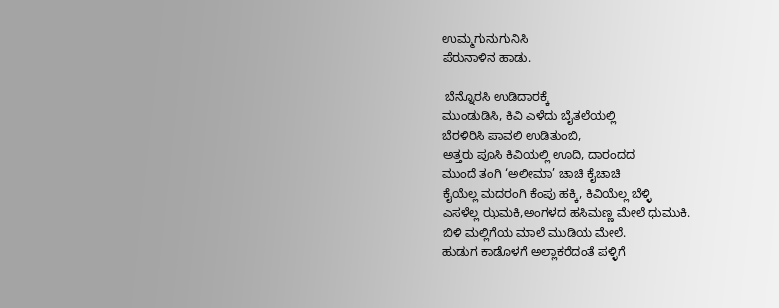ಉಮ್ಮಗುನುಗುನಿಸಿ
ಪೆರುನಾಳಿನ ಹಾಡು.

 ಬೆನ್ನೊರಸಿ ಉಡಿದಾರಕ್ಕೆ
ಮುಂಡುಡಿಸಿ, ಕಿವಿ ಎಳೆದು ಬೈತಲೆಯಲ್ಲಿ
ಬೆರಳಿರಿಸಿ ಪಾವಲಿ ಉಡಿತುಂಬಿ,
ಅತ್ತರು ಪೂಸಿ ಕಿವಿಯಲ್ಲಿ ಊದಿ, ದಾರಂದದ
ಮುಂದೆ ತಂಗಿ ‘ಅಲೀಮಾ’ ಚಾಚಿ ಕೈಚಾಚಿ
ಕೈಯೆಲ್ಲ ಮದರಂಗಿ ಕೆಂಪು ಹಕ್ಕಿ, ಕಿವಿಯೆಲ್ಲ ಬೆಳ್ಳಿ
ಎಸಳೆಲ್ಲ ಝಮಕಿ,ಅಂಗಳದ ಹಸಿಮಣ್ಣ ಮೇಲೆ ಧುಮುಕಿ.
ಬಿಳಿ ಮಲ್ಲಿಗೆಯ ಮಾಲೆ ಮುಡಿಯ ಮೇಲೆ.
ಹುಡುಗ ಕಾಡೊಳಗೆ ಅಲ್ಲಾಕರೆದಂತೆ ಪಳ್ಳಿಗೆ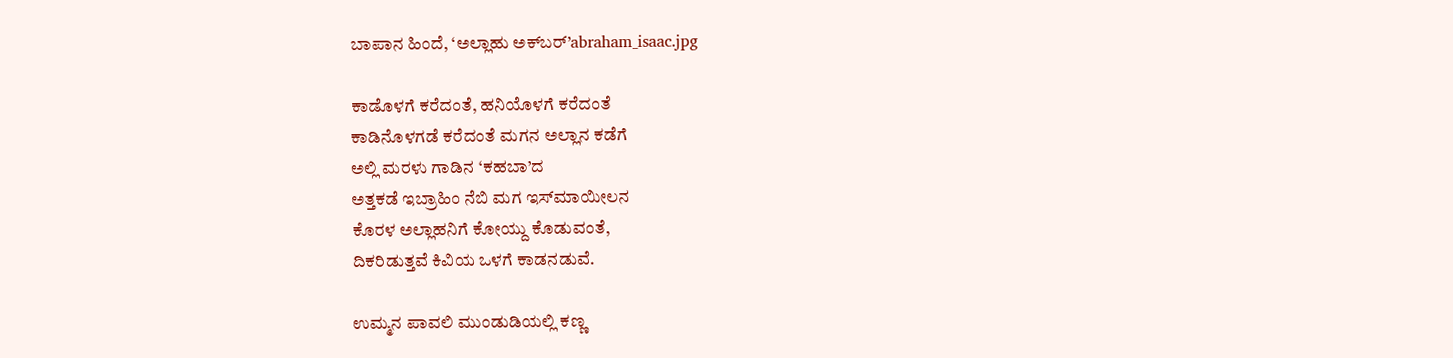ಬಾಪಾನ ಹಿಂದೆ, ‘ಅಲ್ಲಾಹು ಅಕ್‌ಬರ್’abraham_isaac.jpg

ಕಾಡೊಳಗೆ ಕರೆದಂತೆ, ಹನಿಯೊಳಗೆ ಕರೆದಂತೆ
ಕಾಡಿನೊಳಗಡೆ ಕರೆದಂತೆ ಮಗನ ಅಲ್ಲಾನ ಕಡೆಗೆ
ಅಲ್ಲಿ ಮರಳು ಗಾಡಿನ ‘ಕಹಬಾ’ದ
ಅತ್ತಕಡೆ ಇಬ್ರಾಹಿಂ ನೆಬಿ ಮಗ ಇಸ್‌ಮಾಯೀಲನ
ಕೊರಳ ಅಲ್ಲಾಹನಿಗೆ ಕೋಯ್ದು ಕೊಡುವಂತೆ,
ದಿಕರಿಡುತ್ತವೆ ಕಿವಿಯ ಒಳಗೆ ಕಾಡನಡುವೆ.

ಉಮ್ಮನ ಪಾವಲಿ ಮುಂಡುಡಿಯಲ್ಲಿ ಕಣ್ಣ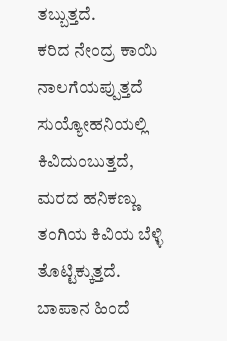ತಬ್ಬುತ್ತದೆ.
ಕರಿದ ನೇಂದ್ರ ಕಾಯಿ ನಾಲಗೆಯಪ್ಪುತ್ತದೆ
ಸುಯ್ಯೋಹನಿಯಲ್ಲಿ ಕಿವಿದುಂಬುತ್ತದೆ, ಮರದ ಹನಿಕಣ್ಣು
ತಂಗಿಯ ಕಿವಿಯ ಬೆಳ್ಳಿ ತೊಟ್ಟಿಕ್ಕುತ್ತದೆ. ಬಾಪಾನ ಹಿಂದೆ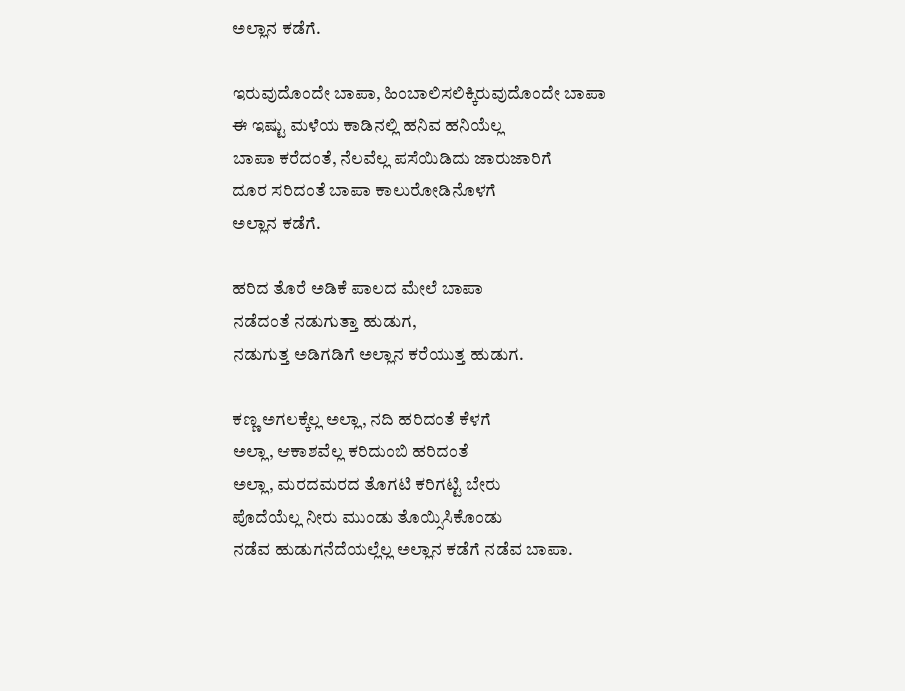ಅಲ್ಲಾನ ಕಡೆಗೆ.

ಇರುವುದೊಂದೇ ಬಾಪಾ, ಹಿಂಬಾಲಿಸಲಿಕ್ಕಿರುವುದೊಂದೇ ಬಾಪಾ
ಈ ಇಷ್ಟು ಮಳೆಯ ಕಾಡಿನಲ್ಲಿ ಹನಿವ ಹನಿಯೆಲ್ಲ
ಬಾಪಾ ಕರೆದಂತೆ, ನೆಲವೆಲ್ಲ ಪಸೆಯಿಡಿದು ಜಾರುಜಾರಿಗೆ
ದೂರ ಸರಿದಂತೆ ಬಾಪಾ ಕಾಲುರೋಡಿನೊಳಗೆ
ಅಲ್ಲಾನ ಕಡೆಗೆ.

ಹರಿದ ತೊರೆ ಅಡಿಕೆ ಪಾಲದ ಮೇಲೆ ಬಾಪಾ
ನಡೆದಂತೆ ನಡುಗುತ್ತಾ ಹುಡುಗ,
ನಡುಗುತ್ತ ಅಡಿಗಡಿಗೆ ಅಲ್ಲಾನ ಕರೆಯುತ್ತ ಹುಡುಗ.

ಕಣ್ಣ ಅಗಲಕ್ಕೆಲ್ಲ ಅಲ್ಲಾ, ನದಿ ಹರಿದಂತೆ ಕೆಳಗೆ
ಅಲ್ಲಾ, ಆಕಾಶವೆಲ್ಲ ಕರಿದುಂಬಿ ಹರಿದಂತೆ
ಅಲ್ಲಾ, ಮರದಮರದ ತೊಗಟಿ ಕರಿಗಟ್ಟಿ ಬೇರು
ಪೊದೆಯೆಲ್ಲ ನೀರು ಮುಂಡು ತೊಯ್ಸಿಸಿಕೊಂಡು
ನಡೆವ ಹುಡುಗನೆದೆಯಲ್ಲೆಲ್ಲ ಅಲ್ಲಾನ ಕಡೆಗೆ ನಡೆವ ಬಾಪಾ.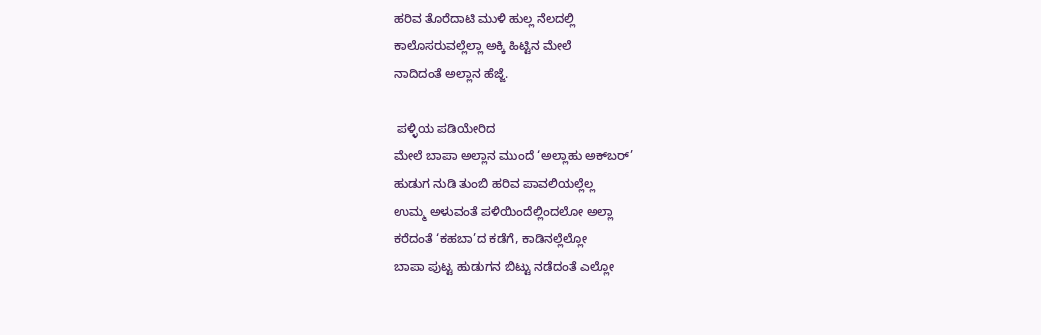ಹರಿವ ತೊರೆದಾಟಿ ಮುಳಿ ಹುಲ್ಲ ನೆಲದಲ್ಲಿ
ಕಾಲೊಸರುವಲ್ಲೆಲ್ಲಾ ಅಕ್ಕಿ ಹಿಟ್ಟಿನ ಮೇಲೆ
ನಾದಿದಂತೆ ಅಲ್ಲಾನ ಹೆಜ್ಜೆ.

 ಪಳ್ಳಿಯ ಪಡಿಯೇರಿದ
ಮೇಲೆ ಬಾಪಾ ಅಲ್ಲಾನ ಮುಂದೆ ‘ಅಲ್ಲಾಹು ಅಕ್‌ಬರ್’
ಹುಡುಗ ನುಡಿ ತುಂಬಿ ಹರಿವ ಪಾವಲಿಯಲ್ಲೆಲ್ಲ
ಉಮ್ಮ ಅಳುವಂತೆ ಪಳಿಯಿಂದೆಲ್ಲಿಂದಲೋ ಅಲ್ಲಾ
ಕರೆದಂತೆ ‘ಕಹಬಾ’ದ ಕಡೆಗೆ, ಕಾಡಿನಲ್ಲೆಲ್ಲೋ
ಬಾಪಾ ಪುಟ್ಟ ಹುಡುಗನ ಬಿಟ್ಟು ನಡೆದಂತೆ ಎಲ್ಲೋ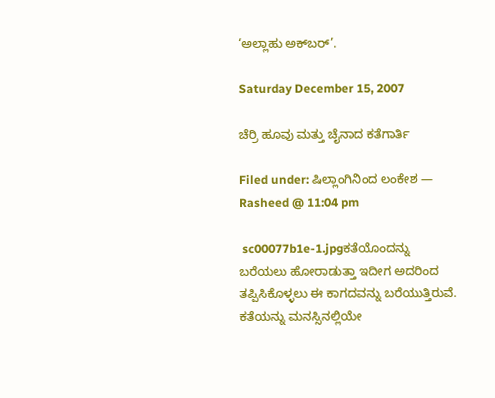‘ಅಲ್ಲಾಹು ಅಕ್‌ಬರ್’.

Saturday December 15, 2007

ಚೆರ್ರಿ ಹೂವು ಮತ್ತು ಚೈನಾದ ಕತೆಗಾರ್ತಿ

Filed under: ಷಿಲ್ಲಾಂಗಿನಿಂದ ಲಂಕೇಶ — Rasheed @ 11:04 pm

 sc00077b1e-1.jpgಕತೆಯೊಂದನ್ನು ಬರೆಯಲು ಹೋರಾಡುತ್ತಾ ಇದೀಗ ಅದರಿಂದ ತಪ್ಪಿಸಿಕೊಳ್ಳಲು ಈ ಕಾಗದವನ್ನು ಬರೆಯುತ್ತಿರುವೆ. ಕತೆಯನ್ನು ಮನಸ್ಸಿನಲ್ಲಿಯೇ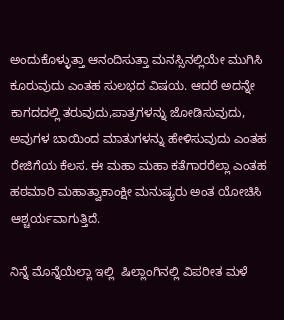ಅಂದುಕೊಳ್ಳುತ್ತಾ ಆನಂದಿಸುತ್ತಾ ಮನಸ್ಸಿನಲ್ಲಿಯೇ ಮುಗಿಸಿ ಕೂರುವುದು ಎಂತಹ ಸುಲಭದ ವಿಷಯ. ಆದರೆ ಅದನ್ನೇ ಕಾಗದದಲ್ಲಿ ತರುವುದು,ಪಾತ್ರಗಳನ್ನು ಜೋಡಿಸುವುದು, ಅವುಗಳ ಬಾಯಿಂದ ಮಾತುಗಳನ್ನು ಹೇಳಿಸುವುದು ಎಂತಹ ರೇಜಿಗೆಯ ಕೆಲಸ. ಈ ಮಹಾ ಮಹಾ ಕತೆಗಾರರೆಲ್ಲಾ ಎಂತಹ ಹಠಮಾರಿ ಮಹಾತ್ವಾಕಾಂಕ್ಷೀ ಮನುಷ್ಯರು ಅಂತ ಯೋಚಿಸಿ ಆಶ್ಚರ್ಯವಾಗುತ್ತಿದೆ.

ನಿನ್ನೆ ಮೊನ್ನೆಯೆಲ್ಲಾ ಇಲ್ಲಿ  ಷಿಲ್ಲಾಂಗಿನಲ್ಲಿ ವಿಪರೀತ ಮಳೆ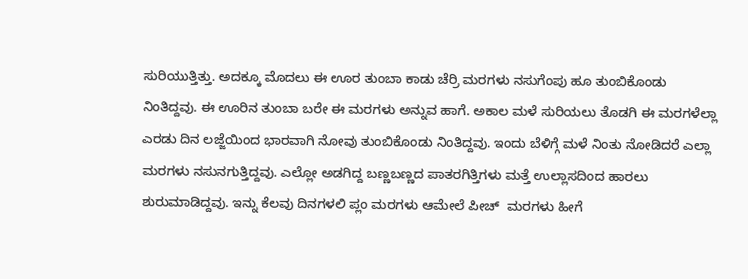ಸುರಿಯುತ್ತಿತ್ತು. ಅದಕ್ಕೂ ಮೊದಲು ಈ ಊರ ತುಂಬಾ ಕಾಡು ಚೆರ್ರಿ ಮರಗಳು ನಸುಗೆಂಪು ಹೂ ತುಂಬಿಕೊಂಡು ನಿಂತಿದ್ದವು. ಈ ಊರಿನ ತುಂಬಾ ಬರೇ ಈ ಮರಗಳು ಅನ್ನುವ ಹಾಗೆ. ಅಕಾಲ ಮಳೆ ಸುರಿಯಲು ತೊಡಗಿ ಈ ಮರಗಳೆಲ್ಲಾ ಎರಡು ದಿನ ಲಜ್ಜೆಯಿಂದ ಭಾರವಾಗಿ ನೋವು ತುಂಬಿಕೊಂಡು ನಿಂತಿದ್ದವು. ಇಂದು ಬೆಳಿಗ್ಗೆ ಮಳೆ ನಿಂತು ನೋಡಿದರೆ ಎಲ್ಲಾ ಮರಗಳು ನಸುನಗುತ್ತಿದ್ದವು. ಎಲ್ಲೋ ಅಡಗಿದ್ದ ಬಣ್ಣಬಣ್ಣದ ಪಾತರಗಿತ್ತಿಗಳು ಮತ್ತೆ ಉಲ್ಲಾಸದಿಂದ ಹಾರಲು ಶುರುಮಾಡಿದ್ದವು. ಇನ್ನು ಕೆಲವು ದಿನಗಳಲಿ ಪ್ಲಂ ಮರಗಳು ಆಮೇಲೆ ಪೀಚ್  ಮರಗಳು ಹೀಗೆ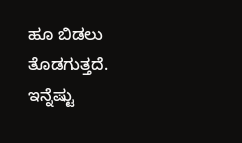ಹೂ ಬಿಡಲು ತೊಡಗುತ್ತದೆ. ಇನ್ನೆಷ್ಟು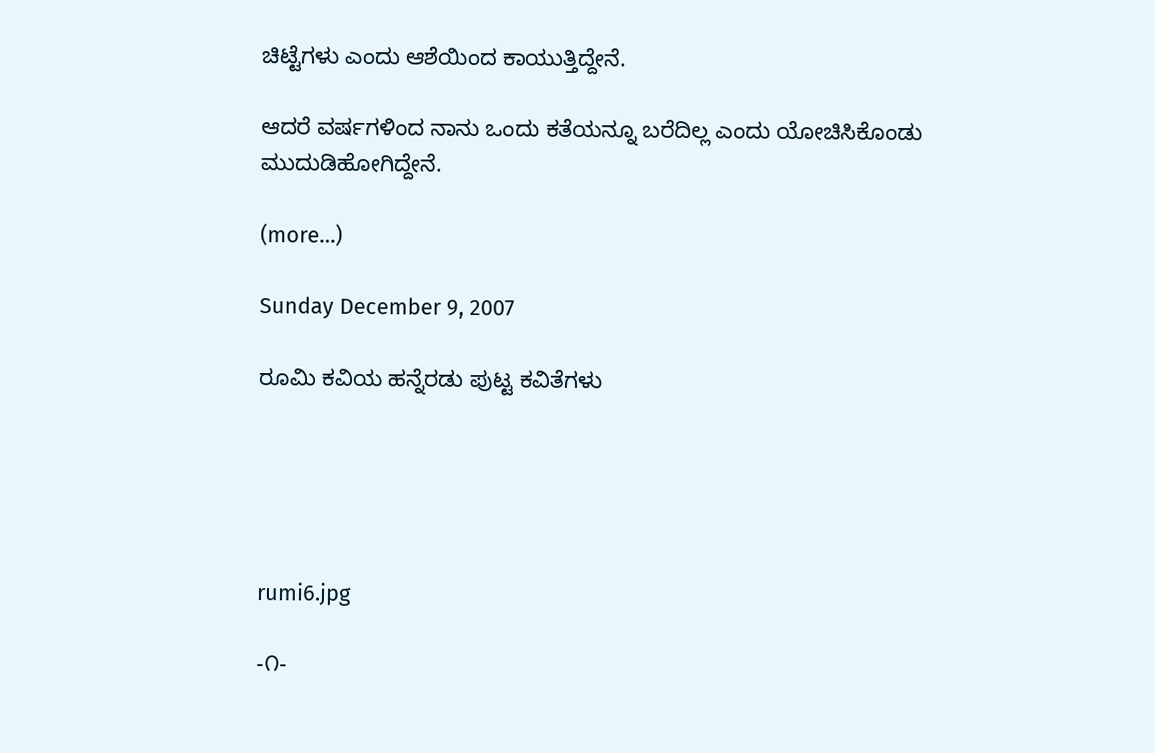ಚಿಟ್ಟೆಗಳು ಎಂದು ಆಶೆಯಿಂದ ಕಾಯುತ್ತಿದ್ದೇನೆ.

ಆದರೆ ವರ್ಷಗಳಿಂದ ನಾನು ಒಂದು ಕತೆಯನ್ನೂ ಬರೆದಿಲ್ಲ ಎಂದು ಯೋಚಿಸಿಕೊಂಡು ಮುದುಡಿಹೋಗಿದ್ದೇನೆ.

(more…)

Sunday December 9, 2007

ರೂಮಿ ಕವಿಯ ಹನ್ನೆರಡು ಪುಟ್ಟ ಕವಿತೆಗಳು





rumi6.jpg

-೧-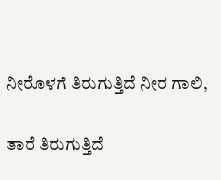ನೀರೊಳಗೆ ತಿರುಗುತ್ತಿದೆ ನೀರ ಗಾಲಿ,

ತಾರೆ ತಿರುಗುತ್ತಿದೆ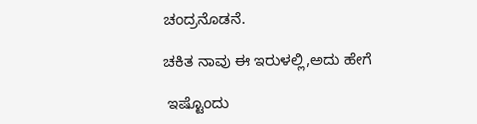ಚಂದ್ರನೊಡನೆ.

ಚಕಿತ ನಾವು ಈ ಇರುಳಲ್ಲಿ,ಅದು ಹೇಗೆ

 ಇಷ್ಟೊಂದು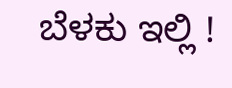ಬೆಳಕು ಇಲ್ಲಿ !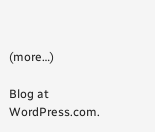(more…)

Blog at WordPress.com.